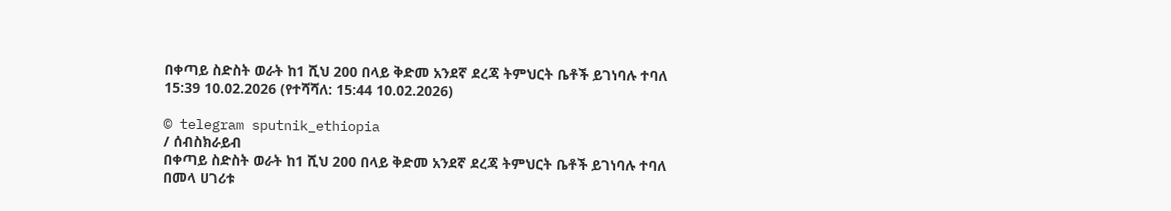በቀጣይ ስድስት ወራት ከ1 ሺህ 200 በላይ ቅድመ አንደኛ ደረጃ ትምህርት ቤቶች ይገነባሉ ተባለ
15:39 10.02.2026 (የተሻሻለ: 15:44 10.02.2026)

© telegram sputnik_ethiopia
/ ሰብስክራይብ
በቀጣይ ስድስት ወራት ከ1 ሺህ 200 በላይ ቅድመ አንደኛ ደረጃ ትምህርት ቤቶች ይገነባሉ ተባለ
በመላ ሀገሪቱ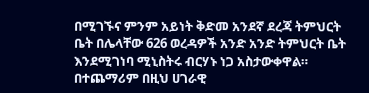በሚገኙና ምንም አይነት ቅድመ አንደኛ ደረጃ ትምህርት ቤት በሌላቸው 626 ወረዳዎች አንድ አንድ ትምህርት ቤት እንደሚገነባ ሚኒስትሩ ብርሃኑ ነጋ አስታውቀዋል።
በተጨማሪም በዚህ ሀገራዊ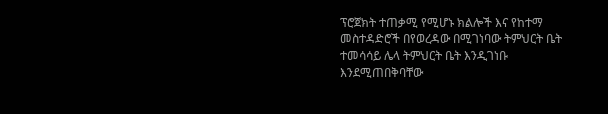ፕሮጀክት ተጠቃሚ የሚሆኑ ክልሎች እና የከተማ መስተዳድሮች በየወረዳው በሚገነባው ትምህርት ቤት ተመሳሳይ ሌላ ትምህርት ቤት እንዲገነቡ እንደሚጠበቅባቸው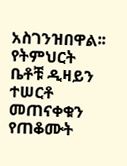አስገንዝበዋል፡፡
የትምህርት ቤቶቹ ዲዛይን ተሠርቶ መጠናቀቁን የጠቆሙት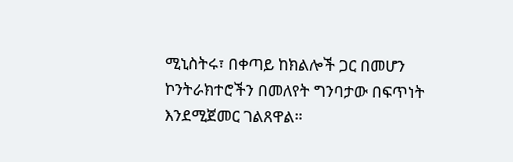ሚኒስትሩ፣ በቀጣይ ከክልሎች ጋር በመሆን ኮንትራክተሮችን በመለየት ግንባታው በፍጥነት እንደሚጀመር ገልጸዋል።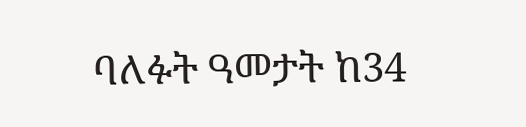ባለፉት ዓመታት ከ34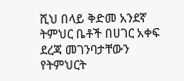ሺህ በላይ ቅድመ አንደኛ ትምህር ቤቶች በሀገር አቀፍ ደረጃ መገንባታቸውን የትምህርት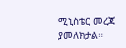ሚኒስቴር መረጃ ያመለክታል።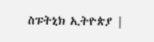ስፑትኒክ ኢትዮጵያ |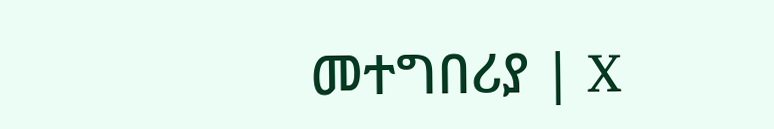መተግበሪያ | X